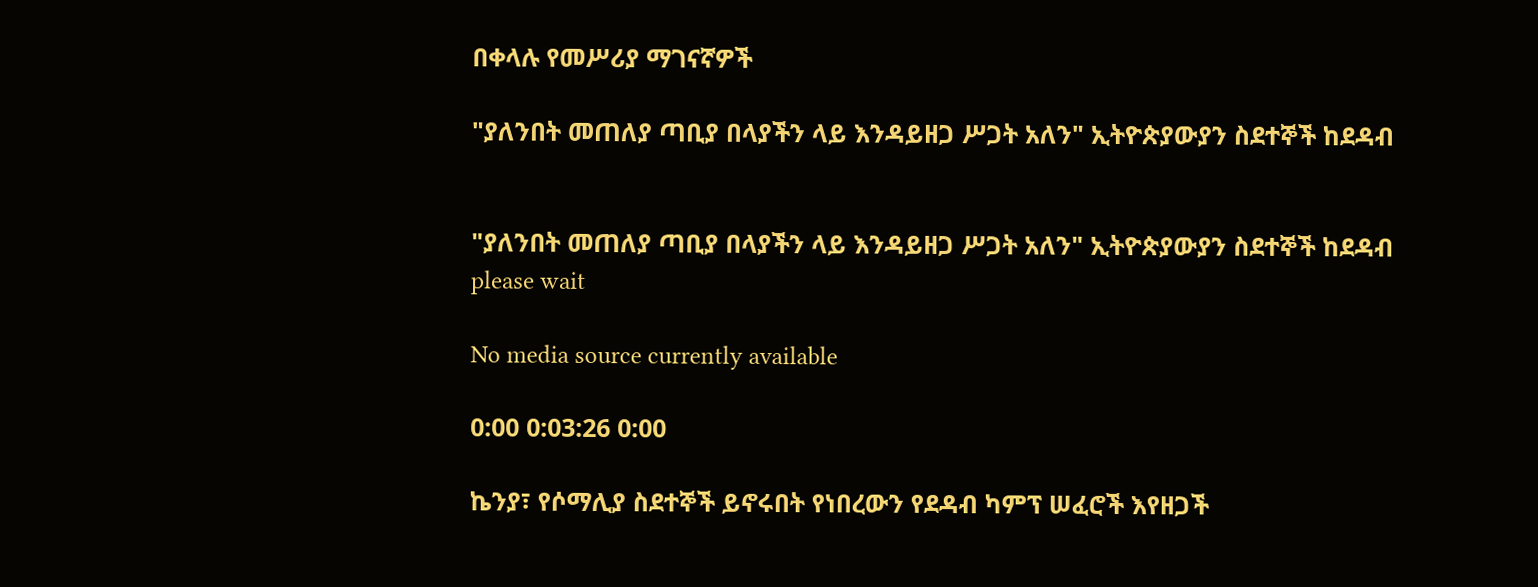በቀላሉ የመሥሪያ ማገናኛዎች

"ያለንበት መጠለያ ጣቢያ በላያችን ላይ እንዳይዘጋ ሥጋት አለን" ኢትዮጵያውያን ስደተኞች ከደዳብ


"ያለንበት መጠለያ ጣቢያ በላያችን ላይ እንዳይዘጋ ሥጋት አለን" ኢትዮጵያውያን ስደተኞች ከደዳብ
please wait

No media source currently available

0:00 0:03:26 0:00

ኬንያ፣ የሶማሊያ ስደተኞች ይኖሩበት የነበረውን የደዳብ ካምፕ ሠፈሮች እየዘጋች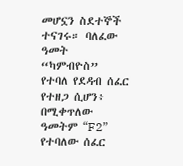መሆኗን ስደተኞች ተናገሩ። ባለፈው ዓመት “ካምብዮስ” የተባለ የደዳብ ሰፈር የተዘጋ ሲሆን፥ በሚቀጥለው ዓመትም “F2” የተባለው ሰፈር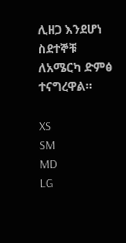ሊዘጋ እንደሆነ ስደተኞቹ ለአሜርካ ድምፅ ተናግረዋል።

XS
SM
MD
LG